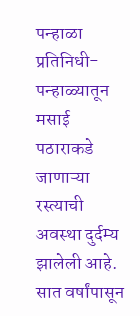पन्हाळा प्रतिनिधी-पन्हाळ्यातून मसाई पठाराकडे जाणाऱ्या रस्त्याची अवस्था दुर्दम्य झालेली आहे.
सात वर्षांपासून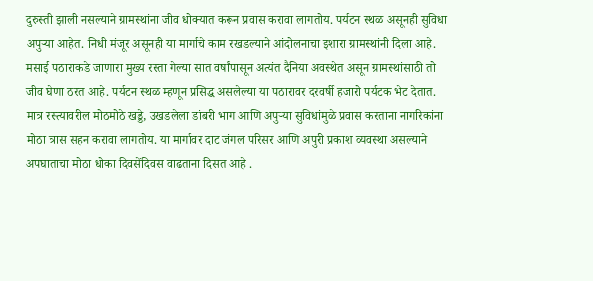दुरुस्ती झाली नसल्याने ग्रामस्थांना जीव धोक्यात करून प्रवास करावा लागतोय. पर्यटन स्थळ असूनही सुविधा अपुऱ्या आहेत. निधी मंजूर असूनही या मार्गाचे काम रखडल्याने आंदोलनाचा इशारा ग्रामस्थांनी दिला आहे.
मसाई पठाराकडे जाणारा मुख्य रस्ता गेल्या सात वर्षांपासून अत्यंत दैनिया अवस्थेत असून ग्रामस्थांसाठी तो जीव घेणा ठरत आहे. पर्यटन स्थळ म्हणून प्रसिद्ध असलेल्या या पठारावर दरवर्षी हजारो पर्यटक भेट देतात. मात्र रस्त्यावरील मोठमोठे खड्डे, उखडलेला डांबरी भाग आणि अपुऱ्या सुविधांमुळे प्रवास करताना नागरिकांना मोठा त्रास सहन करावा लागतोय. या मार्गावर दाट जंगल परिसर आणि अपुरी प्रकाश व्यवस्था असल्याने अपघाताचा मोठा धोका दिवसेंदिवस वाढताना दिसत आहे .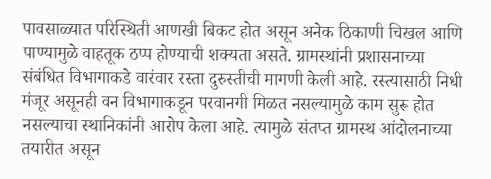पावसाळ्यात परिस्थिती आणखी बिकट होत असून अनेक ठिकाणी चिखल आणि पाण्यामुळे वाहतूक ठप्प होण्याची शक्यता असते. ग्रामस्थांनी प्रशासनाच्या संबंधित विभागाकडे वारंवार रस्ता दुरुस्तीची मागणी केली आहे. रस्त्यासाठी निधी मंजूर असूनही वन विभागाकडून परवानगी मिळत नसल्यामुळे काम सुरू होत नसल्याचा स्थानिकांनी आरोप केला आहे. त्यामुळे संतप्त ग्रामस्थ आंदोलनाच्या तयारीत असून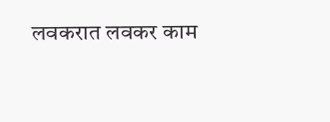लवकरात लवकर काम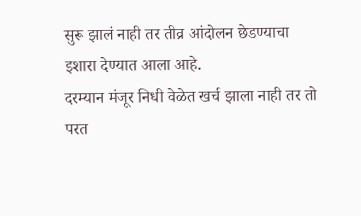सुरू झालं नाही तर तीव्र आंदोलन छेडण्याचा इशारा देण्यात आला आहे.
दरम्यान मंजूर निधी वेळेत खर्च झाला नाही तर तो परत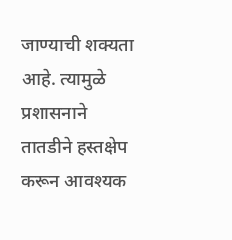जाण्याची शक्यता आहे. त्यामुळे प्रशासनाने तातडीने हस्तक्षेप करून आवश्यक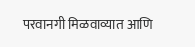परवानगी मिळवाव्यात आणि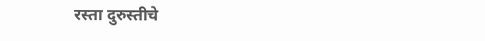रस्ता दुरुस्तीचे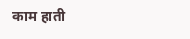काम हाती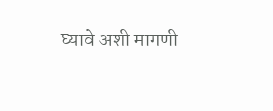घ्यावे अशी मागणी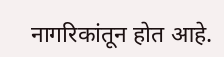नागरिकांतून होत आहे.